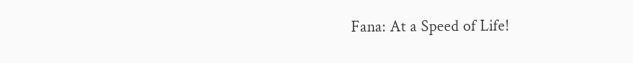Fana: At a Speed of Life!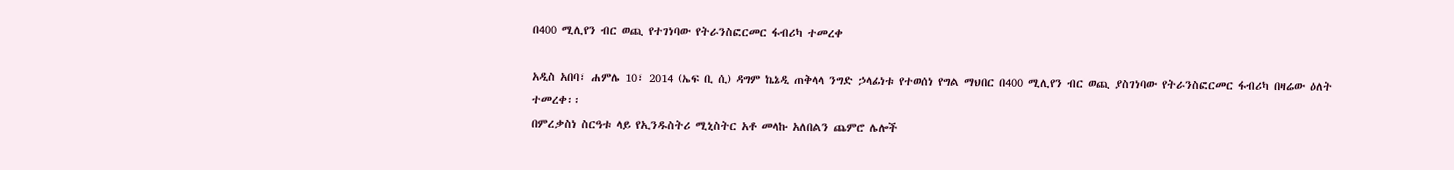በ400 ሚሊየን ብር ወጪ የተገነባው የትራንስፎርመር ፋብሪካ ተመረቀ

አዲስ አበባ፣ ሐምሌ 10፣ 2014 (ኤፍ ቢ ሲ) ዳግም ኬኔዲ ጠቅላላ ንግድ ኃላፊነቱ የተወሰነ የግል ማህበር በ400 ሚሊየን ብር ወጪ ያስገነባው የትራንስፎርመር ፋብሪካ በዛሬው ዕለት ተመረቀ፡፡
በምረቃስነ ስርዓቱ ላይ የኢንዱስትሪ ሚኒስትር አቶ መላኩ አለበልን ጨምሮ ሌሎች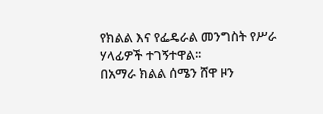የክልል እና የፌዴራል መንግስት የሥራ ሃላፊዎች ተገኝተዋል፡፡
በአማራ ክልል ሰሜን ሸዋ ዞን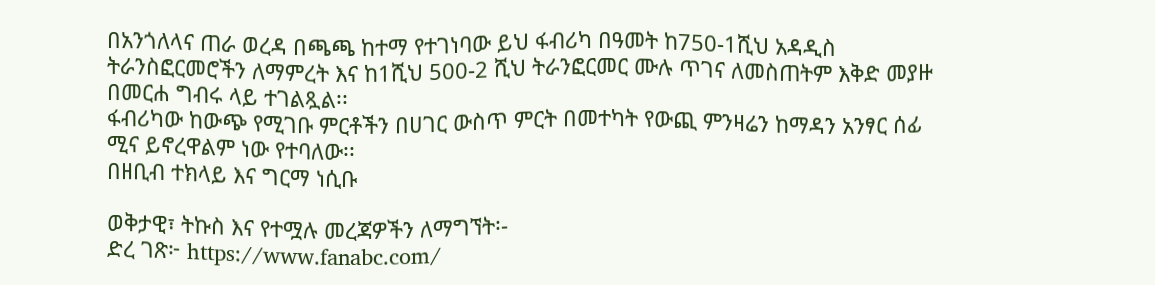በአንጎለላና ጠራ ወረዳ በጫጫ ከተማ የተገነባው ይህ ፋብሪካ በዓመት ከ750-1ሺህ አዳዲስ ትራንስፎርመሮችን ለማምረት እና ከ1ሺህ 500-2 ሺህ ትራንፎርመር ሙሉ ጥገና ለመስጠትም እቅድ መያዙ በመርሐ ግብሩ ላይ ተገልጿል፡፡
ፋብሪካው ከውጭ የሚገቡ ምርቶችን በሀገር ውስጥ ምርት በመተካት የውጪ ምንዛሬን ከማዳን አንፃር ሰፊ ሚና ይኖረዋልም ነው የተባለው፡፡
በዘቢብ ተክላይ እና ግርማ ነሲቡ

ወቅታዊ፣ ትኩስ እና የተሟሉ መረጃዎችን ለማግኘት፡-
ድረ ገጽ፦ https://www.fanabc.com/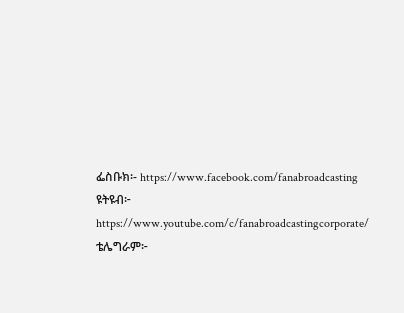ፌስቡክ፡- https://www.facebook.com/fanabroadcasting
ዩትዩብ፦ https://www.youtube.com/c/fanabroadcastingcorporate/
ቴሌግራም፦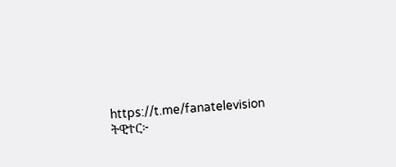https://t.me/fanatelevision
ትዊተር፦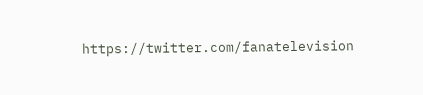https://twitter.com/fanatelevision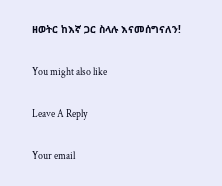ዘወትር ከእኛ ጋር ስላሉ እናመሰግናለን!

You might also like

Leave A Reply

Your email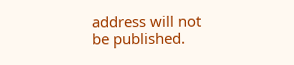address will not be published.